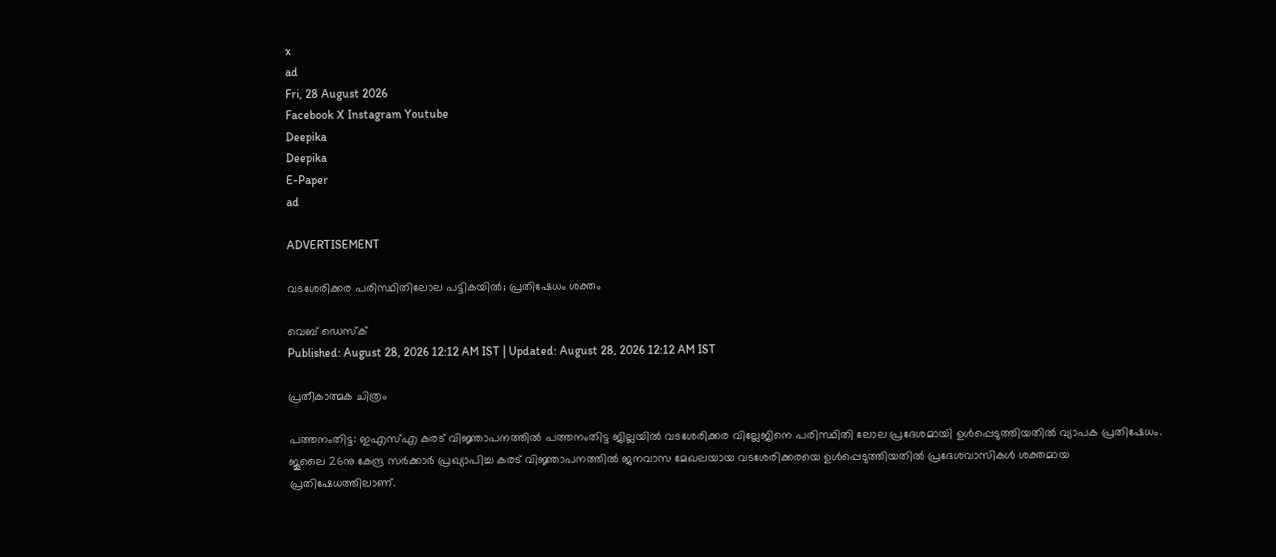x
ad
Fri, 28 August 2026
Facebook X Instagram Youtube
Deepika
Deepika
E-Paper
ad

ADVERTISEMENT

വടശേരിക്കര പരിസ്ഥിതിലോല പട്ടികയിൽ; പ്രതിഷേധം ശക്തം

വെബ് ഡെസ്ക്
Published: August 28, 2026 12:12 AM IST | Updated: August 28, 2026 12:12 AM IST

പ്രതീകാത്മക ചിത്രം

പത്തനംതിട്ട: ഇഎസ്എ കരട് വിജ്ഞാപനത്തിൽ പത്തനംതിട്ട ജില്ലയിൽ വടശേരിക്കര വില്ലേജിനെ പരിസ്ഥിതി ലോല പ്രദേശമായി ഉൾപ്പെടുത്തിയതിൽ വ്യാപക പ്രതിഷേധം. ജൂലൈ 26നു കേന്ദ്ര സർക്കാർ പ്രഖ്യാപിച്ച കരട് വിജ്ഞാപനത്തിൽ ജനവാസ മേഖലയായ വടശേരിക്കരയെ ഉൾപ്പെടുത്തിയതിൽ പ്രദേശവാസികൾ ശക്തമായ പ്രതിഷേധത്തിലാണ്.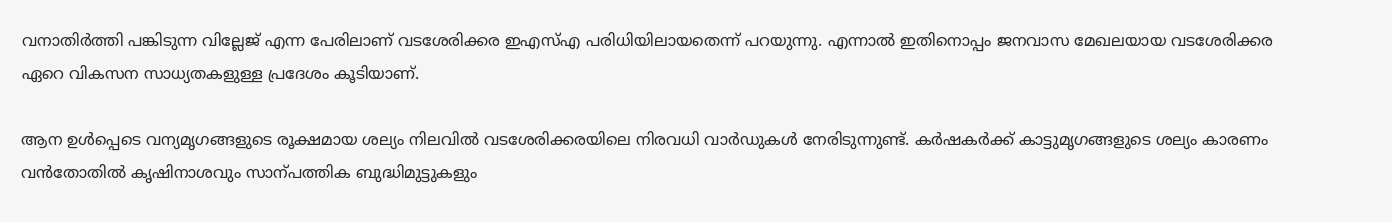വനാതിർത്തി പങ്കിടുന്ന വില്ലേജ് എന്ന പേരിലാണ് വടശേരിക്കര ഇഎസ്എ പരിധിയിലായതെന്ന് പറയുന്നു. എന്നാൽ ഇതിനൊപ്പം ജനവാസ മേഖലയായ വടശേരിക്കര ഏറെ വികസന സാധ്യതകളുള്ള പ്രദേശം കൂടിയാണ്.

ആന ഉൾപ്പെടെ വന്യമൃഗങ്ങളുടെ രൂക്ഷമായ ശല്യം നിലവിൽ വടശേരിക്കരയിലെ നിരവധി വാർഡുകൾ നേരിടുന്നുണ്ട്. കർഷകർക്ക് കാട്ടുമൃഗങ്ങളുടെ ശല്യം കാരണം വൻതോതിൽ കൃഷിനാശവും സാന്പത്തിക ബുദ്ധിമുട്ടുകളും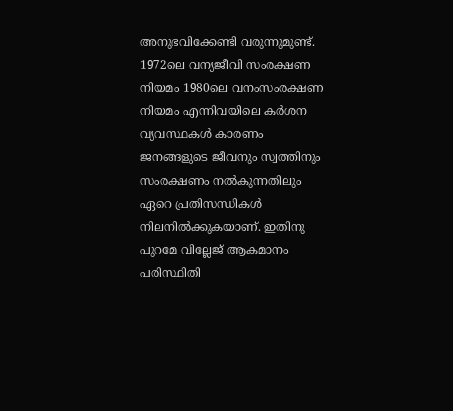അനുഭവിക്കേണ്ടി വരുന്നുമുണ്ട്. 1972ലെ വന്യജീവി സംരക്ഷണ നിയമം 1980ലെ വനംസംരക്ഷണ നിയമം എന്നിവയിലെ കർശന വ്യവസ്ഥകൾ കാരണം ജനങ്ങളുടെ ജീവനും സ്വത്തിനും സംരക്ഷണം നൽകുന്നതിലും ഏറെ പ്രതിസന്ധികൾ നിലനിൽക്കുകയാണ്. ഇതിനു പുറമേ വില്ലേജ് ആകമാനം പരിസ്ഥിതി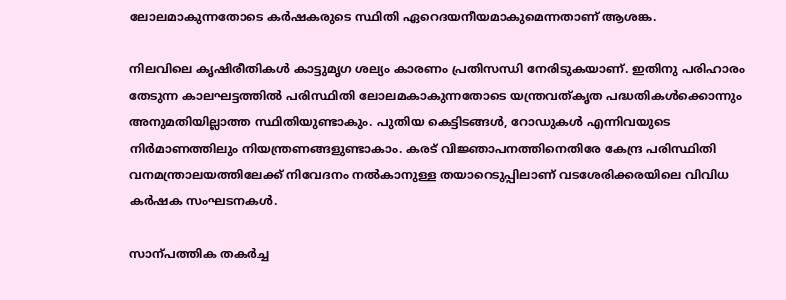ലോലമാകുന്നതോടെ കർഷകരുടെ സ്ഥിതി ഏറെദയനീയമാകുമെന്നതാണ് ആശങ്ക.

നിലവിലെ കൃഷിരീതികൾ കാട്ടുമൃഗ ശല്യം കാരണം പ്രതിസന്ധി നേരിടുകയാണ്. ഇതിനു പരിഹാരം തേടുന്ന കാലഘട്ടത്തിൽ പരിസ്ഥിതി ലോലമകാകുന്നതോടെ യന്ത്രവത്കൃത പദ്ധതികൾക്കൊന്നും അനുമതിയില്ലാത്ത സ്ഥിതിയുണ്ടാകും. പുതിയ കെട്ടിടങ്ങൾ, റോഡുകൾ എന്നിവയുടെ നിർമാണത്തിലും നിയന്ത്രണങ്ങളുണ്ടാകാം. കരട് വിജ്ഞാപനത്തിനെതിരേ കേന്ദ്ര പരിസ്ഥിതി വനമന്ത്രാലയത്തിലേക്ക് നിവേദനം നൽകാനുള്ള തയാറെടുപ്പിലാണ് വടശേരിക്കരയിലെ വിവിധ കർഷക സംഘടനകൾ.

സാന്പത്തിക തകർച്ച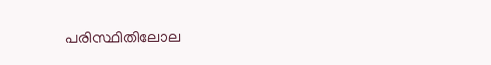പരിസ്ഥിതിലോല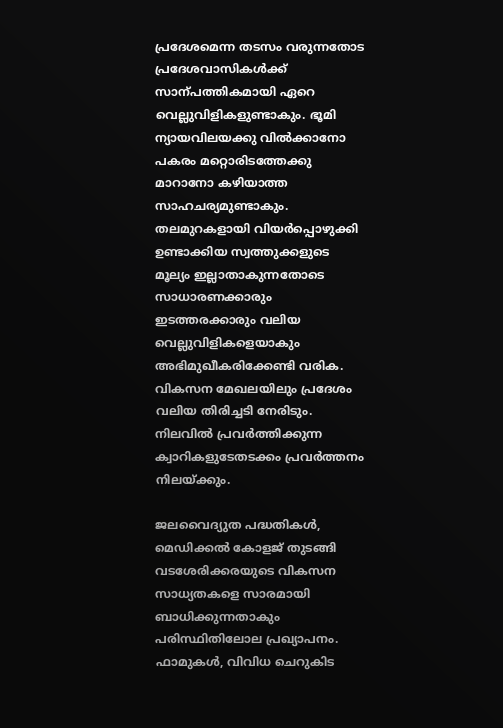പ്രദേശമെന്ന തടസം വരുന്നതോട പ്രദേശവാസികൾക്ക് സാന്പത്തികമായി ഏറെ വെല്ലുവിളികളുണ്ടാകും. ഭൂമി ന്യായവിലയക്കു വിൽക്കാനോ പകരം മറ്റൊരിടത്തേക്കു മാറാനോ കഴിയാത്ത സാഹചര്യമുണ്ടാകും. തലമുറകളായി വിയർപ്പൊഴുക്കി ഉണ്ടാക്കിയ സ്വത്തുക്കളുടെ മൂല്യം ഇല്ലാതാകുന്നതോടെ സാധാരണക്കാരും ഇടത്തരക്കാരും വലിയ വെല്ലുവിളികളെയാകും അഭിമുഖീകരിക്കേണ്ടി വരിക.
വികസന മേഖലയിലും പ്രദേശം വലിയ തിരിച്ചടി നേരിടും. നിലവിൽ പ്രവർത്തിക്കുന്ന ക്വാറികളുടേതടക്കം പ്രവർത്തനം നിലയ്ക്കും.

ജലവൈദ്യുത പദ്ധതികൾ, മെഡിക്കൽ കോളജ് തുടങ്ങി വടശേരിക്കരയുടെ വികസന സാധ്യതകളെ സാരമായി ബാധിക്കുന്നതാകും പരിസ്ഥിതിലോല പ്രഖ്യാപനം. ഫാമുകൾ, വിവിധ ചെറുകിട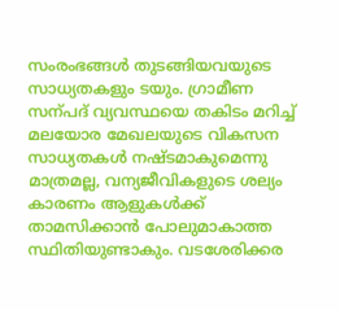സംരംഭങ്ങൾ തുടങ്ങിയവയുടെ സാധ്യതകളും ടയും. ഗ്രാമീണ സന്പദ് വ്യവസ്ഥയെ തകിടം മറിച്ച് മലയോര മേഖലയുടെ വികസന സാധ്യതകൾ നഷ്ടമാകുമെന്നു മാത്രമല്ല, വന്യജീവികളുടെ ശല്യം കാരണം ആളുകൾക്ക് താമസിക്കാൻ പോലുമാകാത്ത സ്ഥിതിയുണ്ടാകും. വടശേരിക്കര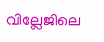വില്ലേ‌ജിലെ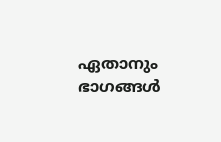ഏതാനും ഭാഗങ്ങൾ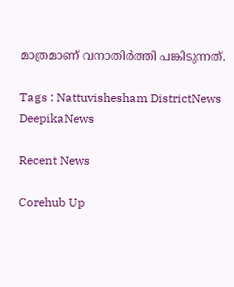മാത്രമാണ് വനാതിർത്തി പങ്കിടുന്നത്.

Tags : Nattuvishesham DistrictNews DeepikaNews

Recent News

Corehub Up